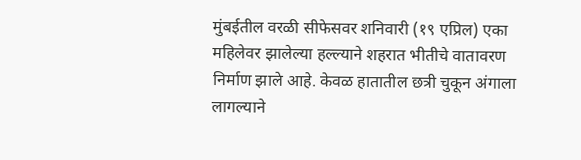मुंबईतील वरळी सीफेसवर शनिवारी (१९ एप्रिल) एका महिलेवर झालेल्या हल्ल्याने शहरात भीतीचे वातावरण निर्माण झाले आहे. केवळ हातातील छत्री चुकून अंगाला लागल्याने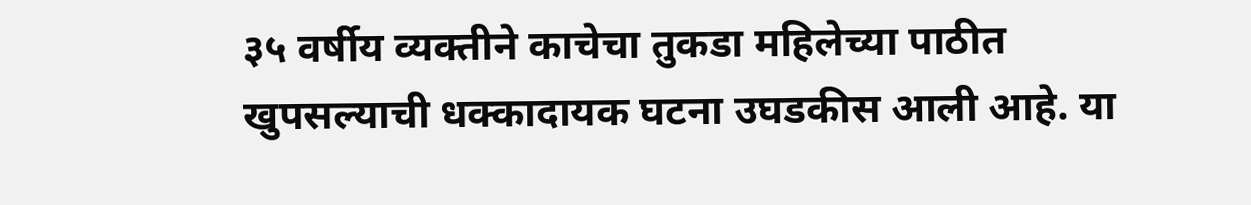३५ वर्षीय व्यक्तीने काचेचा तुकडा महिलेच्या पाठीत खुपसल्याची धक्कादायक घटना उघडकीस आली आहे. या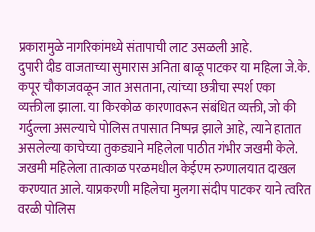प्रकारामुळे नागरिकांमध्ये संतापाची लाट उसळली आहे.
दुपारी दीड वाजताच्या सुमारास अनिता बाळू पाटकर या महिला जे.के. कपूर चौकाजवळून जात असताना, त्यांच्या छत्रीचा स्पर्श एका व्यक्तीला झाला. या किरकोळ कारणावरून संबंधित व्यक्ती, जो की गर्दुल्ला असल्याचे पोलिस तपासात निष्पन्न झाले आहे, त्याने हातात असलेल्या काचेच्या तुकड्याने महिलेला पाठीत गंभीर जखमी केले.
जखमी महिलेला तात्काळ परळमधील केईएम रुग्णालयात दाखल करण्यात आले. याप्रकरणी महिलेचा मुलगा संदीप पाटकर याने त्वरित वरळी पोलिस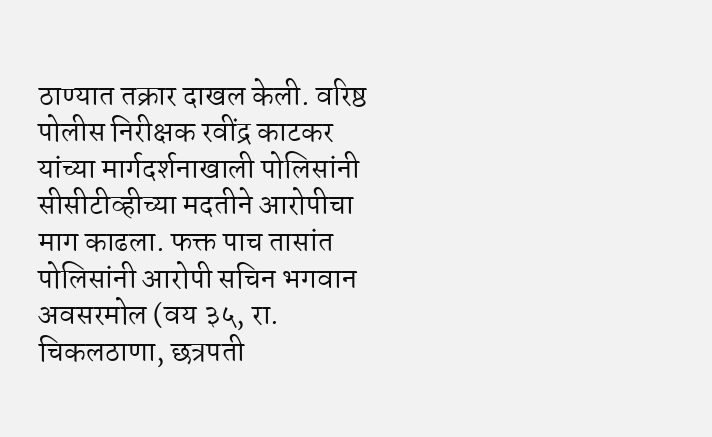ठाण्यात तक्रार दाखल केली. वरिष्ठ पोलीस निरीक्षक रवींद्र काटकर यांच्या मार्गदर्शनाखाली पोलिसांनी सीसीटीव्हीच्या मदतीने आरोपीचा माग काढला. फक्त पाच तासांत पोलिसांनी आरोपी सचिन भगवान अवसरमोल (वय ३५, रा. चिकलठाणा, छत्रपती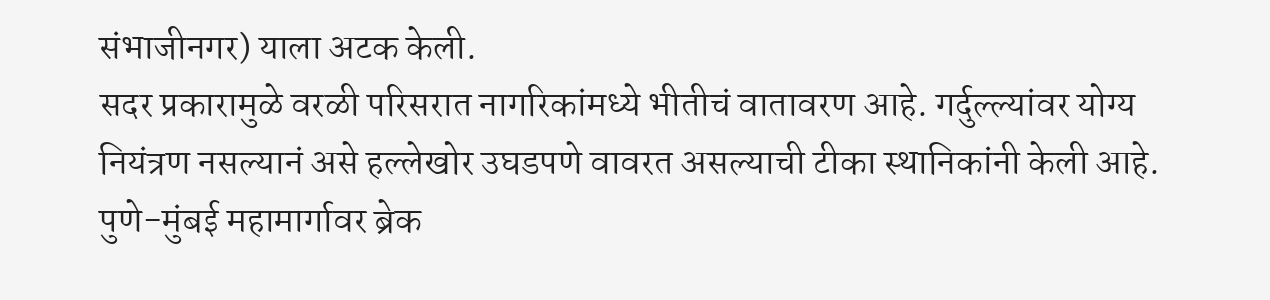संभाजीनगर) याला अटक केली.
सदर प्रकारामुळे वरळी परिसरात नागरिकांमध्ये भीतीचं वातावरण आहे. गर्दुल्ल्यांवर योग्य नियंत्रण नसल्यानं असे हल्लेखोर उघडपणे वावरत असल्याची टीका स्थानिकांनी केली आहे.
पुणे-मुंबई महामार्गावर ब्रेक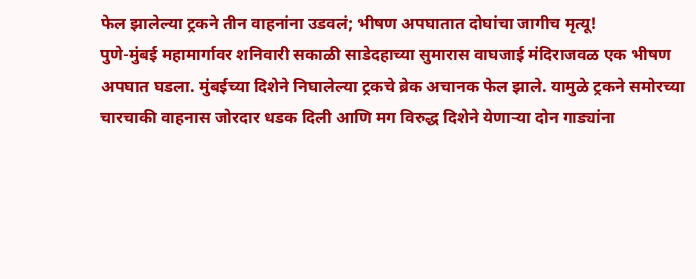फेल झालेल्या ट्रकने तीन वाहनांना उडवलं; भीषण अपघातात दोघांचा जागीच मृत्यू!
पुणे-मुंबई महामार्गावर शनिवारी सकाळी साडेदहाच्या सुमारास वाघजाई मंदिराजवळ एक भीषण अपघात घडला. मुंबईच्या दिशेने निघालेल्या ट्रकचे ब्रेक अचानक फेल झाले. यामुळे ट्रकने समोरच्या चारचाकी वाहनास जोरदार धडक दिली आणि मग विरुद्ध दिशेने येणाऱ्या दोन गाड्यांना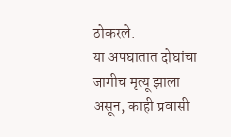ठोकरले.
या अपघातात दोघांचा जागीच मृत्यू झाला असून, काही प्रवासी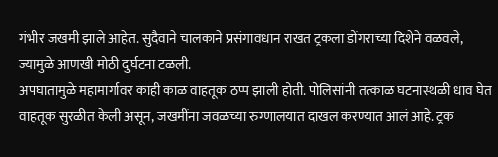गंभीर जखमी झाले आहेत. सुदैवाने चालकाने प्रसंगावधान राखत ट्रकला डोंगराच्या दिशेने वळवले, ज्यामुळे आणखी मोठी दुर्घटना टळली.
अपघातामुळे महामार्गावर काही काळ वाहतूक ठप्प झाली होती. पोलिसांनी तत्काळ घटनास्थळी धाव घेत वाहतूक सुरळीत केली असून, जखमींना जवळच्या रुग्णालयात दाखल करण्यात आलं आहे. ट्रक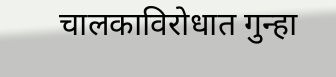चालकाविरोधात गुन्हा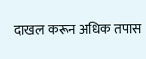दाखल करून अधिक तपास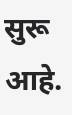सुरू आहे.